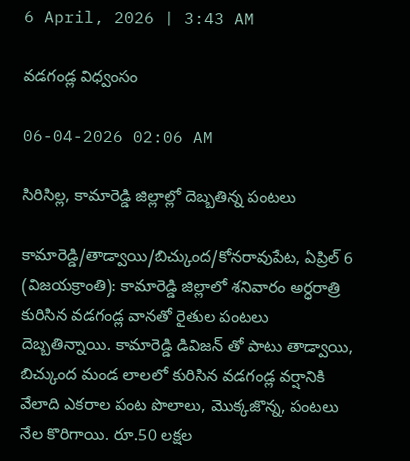6 April, 2026 | 3:43 AM

వడగండ్ల విధ్వంసం

06-04-2026 02:06 AM

సిరిసిల్ల, కామారెడ్డి జిల్లాల్లో దెబ్బతిన్న పంటలు

కామారెడ్డి/తాడ్వాయి/బిచ్కుంద/కోనరావుపేట, ఏప్రిల్ 6 (విజయక్రాంతి): కామారెడ్డి జిల్లాలో శనివారం అర్ధరాత్రి కురిసిన వడగండ్ల వానతో రైతుల పంటలు దెబ్బతిన్నాయి. కామారెడ్డి డివిజన్ తో పాటు తాడ్వాయి, బిచ్కుంద మండ లాలలో కురిసిన వడగండ్ల వర్షానికి వేలాది ఎకరాల పంట పొలాలు, మొక్కజొన్న, పంటలు నేల కొరిగాయి. రూ.50 లక్షల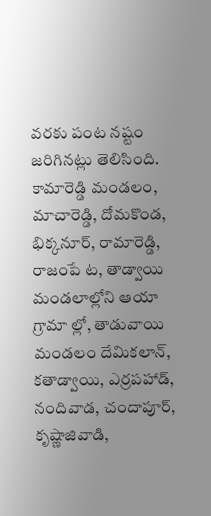వరకు పంట నష్టం జరిగినట్లు తెలిసింది. కామారెడ్డి మండలం, మాచారెడ్డి, దోమకొండ, భిక్కనూర్, రామారెడ్డి, రాజంపే ట, తాడ్వాయి మండలాల్లోని ఆయా గ్రామా ల్లో, తాడువాయి మండలం దేమికలాన్, కతాడ్వాయి, ఎర్రపహాడ్, నందివాడ, చందాపూర్, కృష్ణాజివాడి,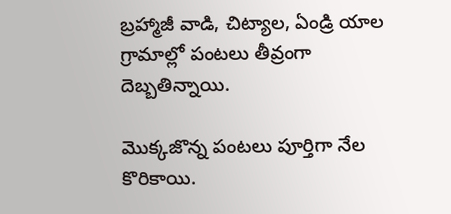బ్రహ్మాజీ వాడి, చిట్యాల, ఏండ్రి యాల గ్రామాల్లో పంటలు తీవ్రంగా దెబ్బతిన్నాయి.

మొక్కజొన్న పంటలు పూర్తిగా నేల కొరికాయి.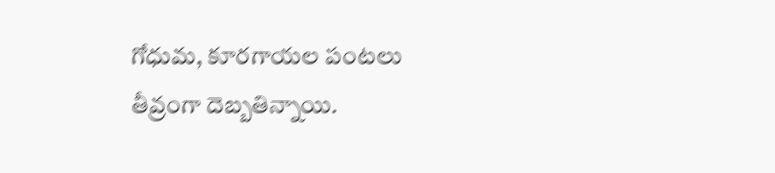గోధుమ, కూరగాయల పంటలు తీవ్రంగా దెబ్బతిన్నాయి.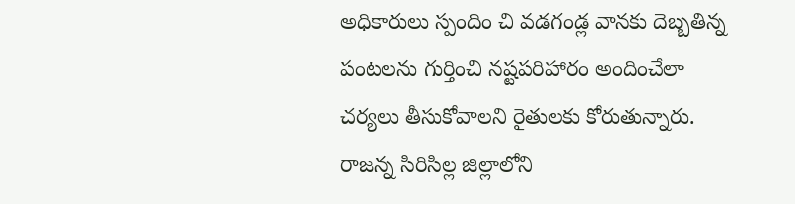అధికారులు స్పందిం చి వడగండ్ల వానకు దెబ్బతిన్న పంటలను గుర్తించి నష్టపరిహారం అందించేలా చర్యలు తీసుకోవాలని రైతులకు కోరుతున్నారు. రాజన్న సిరిసిల్ల జిల్లాలోని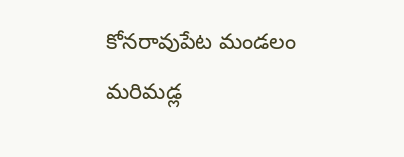కోనరావుపేట మండలం మరిమడ్ల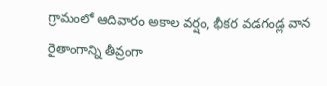గ్రామంలో ఆదివారం అకాల వర్షం, భీకర వడగండ్ల వాన రైతాంగాన్ని తీవ్రంగా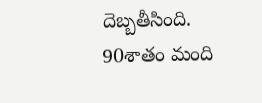దెబ్బతీసింది. 90శాతం మంది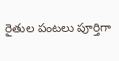రైతుల పంటలు పూర్తిగా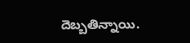దెబ్బతిన్నాయి.